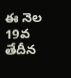ఈ నెల 19వ తేదీన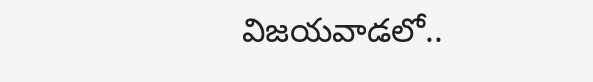విజయవాడలో..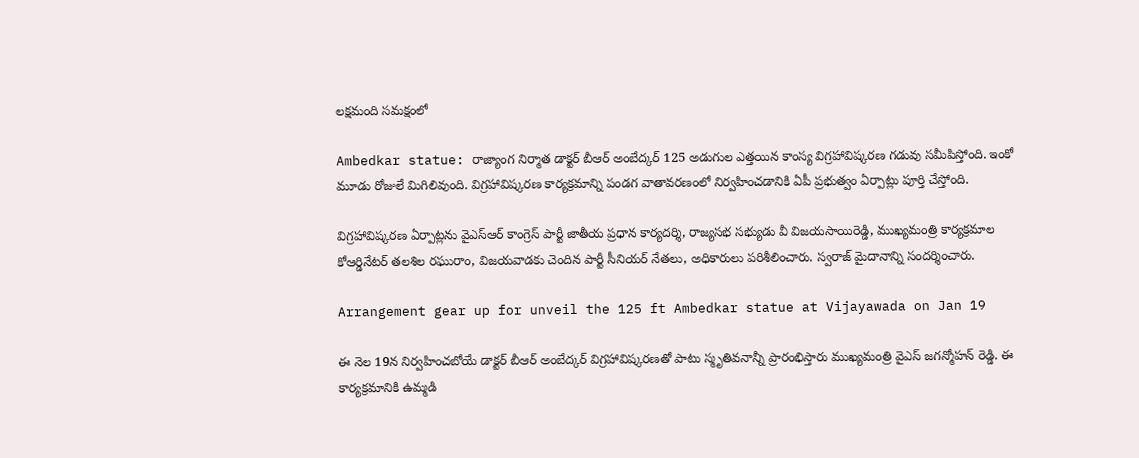లక్షమంది సమక్షంలో

Ambedkar statue: రాజ్యాంగ నిర్మాత డాక్టర్ బీఆర్ అంబేద్కర్ 125 అడుగుల ఎత్తయిన కాంస్య విగ్రహావిష్కరణ గడువు సమీపిస్తోంది. ఇంకో మూడు రోజులే మిగిలివుంది. విగ్రహావిష్కరణ కార్యక్రమాన్ని పండగ వాతావరణంలో నిర్వహించడానికి ఏపీ ప్రభుత్వం ఏర్పాట్లు పూర్తి చేస్తోంది.

విగ్రహావిష్కరణ ఏర్పాట్లను వైఎస్ఆర్ కాంగ్రెస్ పార్టీ జాతీయ ప్రధాన కార్యదర్శి, రాజ్యసభ సభ్యుడు వీ విజయసాయిరెడ్డి, ముఖ్యమంత్రి కార్యక్రమాల కోఆర్డినేటర్ తలశిల రఘురాం, విజయవాడకు చెందిన పార్టీ సీనియర్ నేతలు, అధికారులు పరిశీలించారు. స్వరాజ్ మైదానాన్ని సంద‌ర్శించారు.

Arrangement gear up for unveil the 125 ft Ambedkar statue at Vijayawada on Jan 19

ఈ నెల 19న నిర్వహించబోయే డాక్టర్‌ బీఆర్‌ అంబేద్కర్‌ విగ్రహావిష్కరణతో పాటు స్మృతివనాన్నీ ప్రారంభిస్తారు ముఖ్యమంత్రి వైఎస్ జగన్మోహన్ రెడ్డి. ఈ కార్యక్రమానికి ఉమ్మడి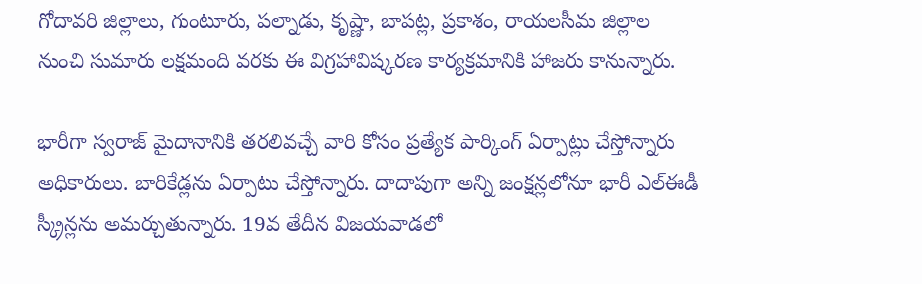గోదావరి జిల్లాలు, గుంటూరు, పల్నాడు, కృష్ణా, బాపట్ల, ప్రకాశం, రాయలసీమ జిల్లాల నుంచి సుమారు లక్షమంది వరకు ఈ విగ్రహావిష్కరణ కార్యక్రమానికి హాజరు కానున్నారు.

భారీగా స్వరాజ్ మైదానానికి తరలివచ్చే వారి కోసం ప్రత్యేక పార్కింగ్‌ ఏర్పాట్లు చేస్తోన్నారు అధికారులు. బారికేడ్లను ఏర్పాటు చేస్తోన్నారు. దాదాపుగా అన్ని జంక్షన్లలోనూ భారీ ఎల్‌ఈడీ స్క్రీన్లను అమర్చుతున్నారు. 19వ తేదీన విజయవాడలో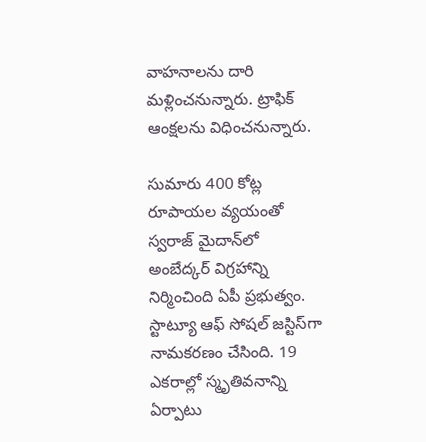వాహనాలను దారి మళ్లించనున్నారు. ట్రాఫిక్ ఆంక్షలను విధించనున్నారు.

సుమారు 400 కోట్ల రూపాయల వ్యయంతో స్వరాజ్ మైదాన్‌లో అంబేద్కర్ విగ్రహాన్ని నిర్మించింది ఏపీ ప్రభుత్వం. స్టాట్యూ ఆఫ్ సోషల్ జస్టిస్‌గా నామకరణం చేసింది. 19 ఎకరాల్లో స్మృతివనాన్ని ఏర్పాటు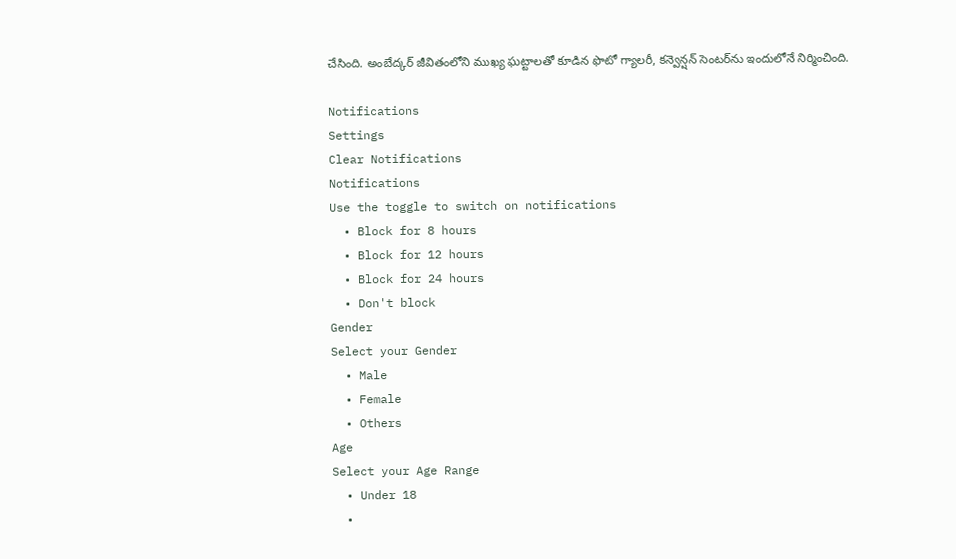చేసింది. అంబేద్కర్ జీవితంలోని ముఖ్య ఘట్టాలతో కూడిన ఫొటో గ్యాలరీ, కన్వెన్షన్ సెంటర్‌ను ఇందులోనే నిర్మించింది.

Notifications
Settings
Clear Notifications
Notifications
Use the toggle to switch on notifications
  • Block for 8 hours
  • Block for 12 hours
  • Block for 24 hours
  • Don't block
Gender
Select your Gender
  • Male
  • Female
  • Others
Age
Select your Age Range
  • Under 18
  •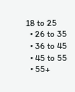18 to 25
  • 26 to 35
  • 36 to 45
  • 45 to 55
  • 55+